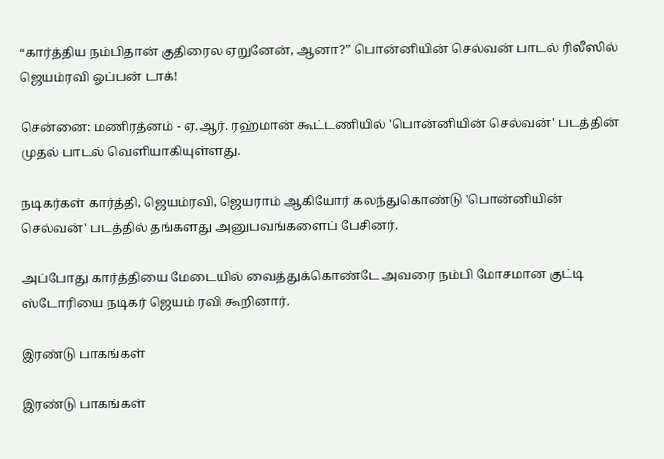“கார்த்திய நம்பிதான் குதிரைல ஏறுனேன், ஆனா?” பொன்னியின் செல்வன் பாடல் ரிலீஸில் ஜெயம்ரவி ஓப்பன் டாக்!

சென்னை: மணிரத்னம் - ஏ.ஆர். ரஹ்மான் கூட்டணியில் 'பொன்னியின் செல்வன்' படத்தின் முதல் பாடல் வெளியாகியுள்ளது.

நடிகர்கள் கார்த்தி, ஜெயம்ரவி, ஜெயராம் ஆகியோர் கலந்துகொண்டு 'பொன்னியின் செல்வன்' படத்தில் தங்களது அனுபவங்களைப் பேசினர்.

அப்போது கார்த்தியை மேடையில் வைத்துக்கொண்டே அவரை நம்பி மோசமான குட்டி ஸ்டோரியை நடிகர் ஜெயம் ரவி கூறினார்.

இரண்டு பாகங்கள்

இரண்டு பாகங்கள்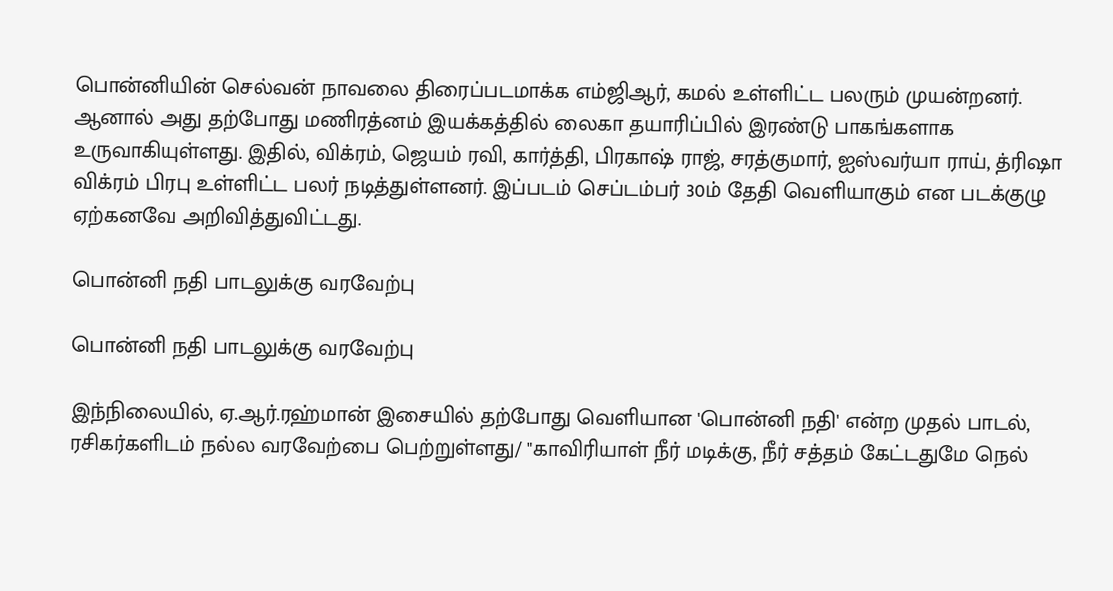பொன்னியின் செல்வன் நாவலை திரைப்படமாக்க எம்ஜிஆர், கமல் உள்ளிட்ட பலரும் முயன்றனர். ஆனால் அது தற்போது மணிரத்னம் இயக்கத்தில் லைகா தயாரிப்பில் இரண்டு பாகங்களாக உருவாகியுள்ளது. இதில், விக்ரம், ஜெயம் ரவி, கார்த்தி, பிரகாஷ் ராஜ், சரத்குமார், ஐஸ்வர்யா ராய், த்ரிஷா விக்ரம் பிரபு உள்ளிட்ட பலர் நடித்துள்ளனர். இப்படம் செப்டம்பர் 30ம் தேதி வெளியாகும் என படக்குழு ஏற்கனவே அறிவித்துவிட்டது.

பொன்னி நதி பாடலுக்கு வரவேற்பு

பொன்னி நதி பாடலுக்கு வரவேற்பு

இந்நிலையில், ஏ.ஆர்.ரஹ்மான் இசையில் தற்போது வெளியான 'பொன்னி நதி' என்ற முதல் பாடல், ரசிகர்களிடம் நல்ல வரவேற்பை பெற்றுள்ளது/ "காவிரியாள் நீர் மடிக்கு, நீர் சத்தம் கேட்டதுமே நெல்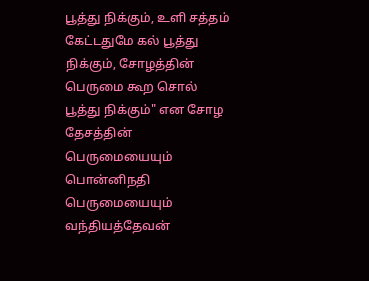பூத்து நிக்கும், உளி சத்தம் கேட்டதுமே கல் பூத்து நிக்கும், சோழத்தின் பெருமை கூற சொல் பூத்து நிக்கும்" என சோழ தேசத்தின் பெருமையையும் பொன்னிநதி பெருமையையும் வந்தியத்தேவன்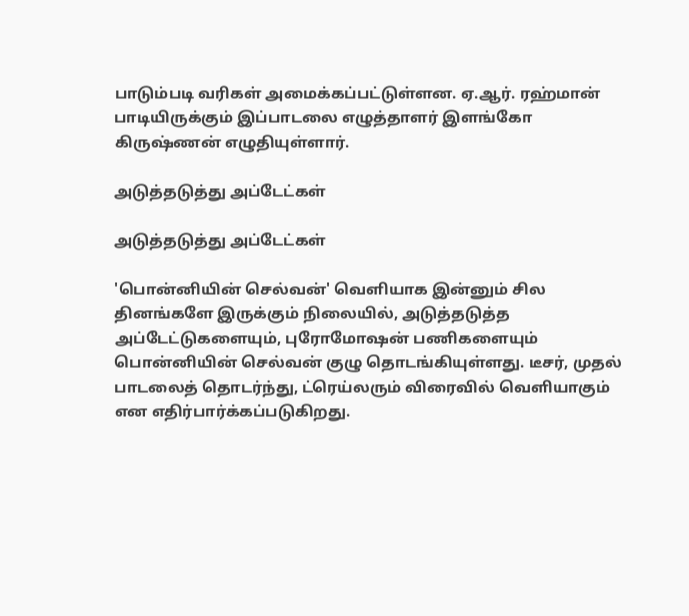பாடும்படி வரிகள் அமைக்கப்பட்டுள்ளன. ஏ.ஆர். ரஹ்மான் பாடியிருக்கும் இப்பாடலை எழுத்தாளர் இளங்கோ கிருஷ்ணன் எழுதியுள்ளார்.

அடுத்தடுத்து அப்டேட்கள்

அடுத்தடுத்து அப்டேட்கள்

'பொன்னியின் செல்வன்' வெளியாக இன்னும் சில தினங்களே இருக்கும் நிலையில், அடுத்தடுத்த அப்டேட்டுகளையும், புரோமோஷன் பணிகளையும் பொன்னியின் செல்வன் குழு தொடங்கியுள்ளது. டீசர், முதல் பாடலைத் தொடர்ந்து, ட்ரெய்லரும் விரைவில் வெளியாகும் என எதிர்பார்க்கப்படுகிறது.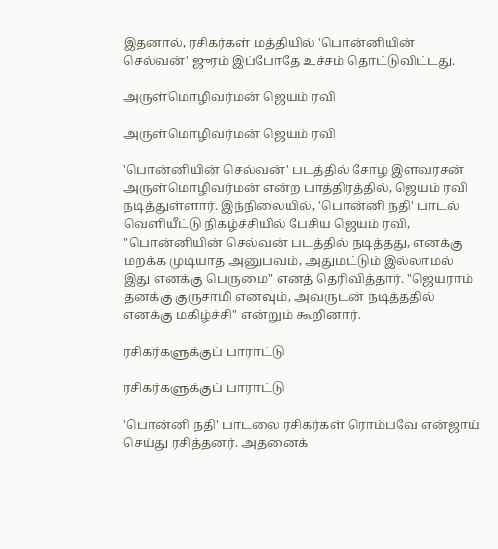இதனால், ரசிகர்கள் மத்தியில் 'பொன்னியின் செல்வன்' ஜுரம் இப்போதே உச்சம் தொட்டுவிட்டது.

அருள்மொழிவர்மன் ஜெயம் ரவி

அருள்மொழிவர்மன் ஜெயம் ரவி

'பொன்னியின் செல்வன்' படத்தில் சோழ இளவரசன் அருள்மொழிவர்மன் என்ற பாத்திரத்தில், ஜெயம் ரவி நடித்துள்ளார். இந்நிலையில், 'பொன்னி நதி' பாடல் வெளியீட்டு நிகழ்ச்சியில் பேசிய ஜெயம் ரவி, "பொன்னியின் செல்வன் படத்தில் நடித்தது, எனக்கு மறக்க முடியாத அனுபவம், அதுமட்டும் இல்லாமல் இது எனக்கு பெருமை" எனத் தெரிவித்தார். "ஜெயராம் தனக்கு குருசாமி எனவும், அவருடன் நடித்ததில் எனக்கு மகிழ்ச்சி" என்றும் கூறினார்.

ரசிகர்களுக்குப் பாராட்டு

ரசிகர்களுக்குப் பாராட்டு

'பொன்னி நதி' பாடலை ரசிகர்கள் ரொம்பவே என்ஜாய் செய்து ரசித்தனர். அதனைக்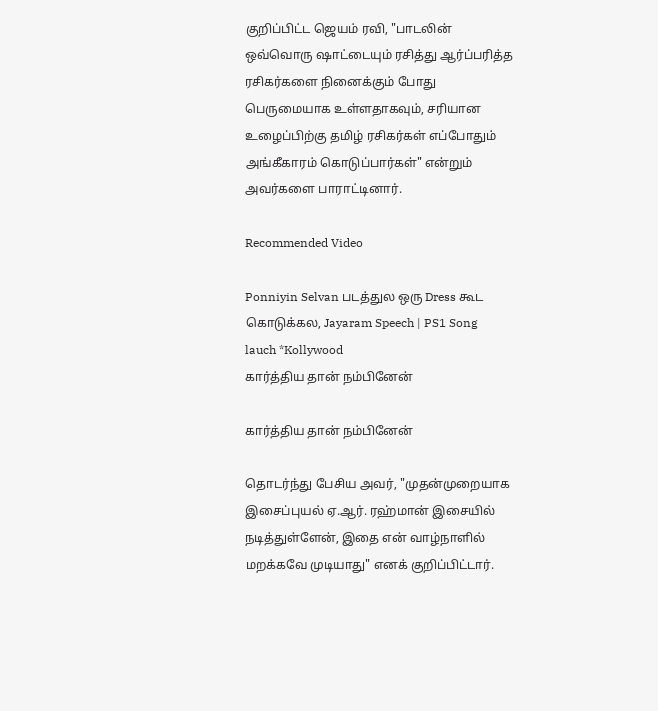குறிப்பிட்ட ஜெயம் ரவி, "பாடலின் ஒவ்வொரு ஷாட்டையும் ரசித்து ஆர்ப்பரித்த ரசிகர்களை நினைக்கும் போது பெருமையாக உள்ளதாகவும், சரியான உழைப்பிற்கு தமிழ் ரசிகர்கள் எப்போதும் அங்கீகாரம் கொடுப்பார்கள்" என்றும் அவர்களை பாராட்டினார்.

Recommended Video

Ponniyin Selvan படத்துல ஒரு Dress கூட கொடுக்கல, Jayaram Speech | PS1 Song lauch *Kollywood
கார்த்திய தான் நம்பினேன்

கார்த்திய தான் நம்பினேன்

தொடர்ந்து பேசிய அவர், "முதன்முறையாக இசைப்புயல் ஏ.ஆர். ரஹ்மான் இசையில் நடித்துள்ளேன், இதை என் வாழ்நாளில் மறக்கவே முடியாது" எனக் குறிப்பிட்டார்.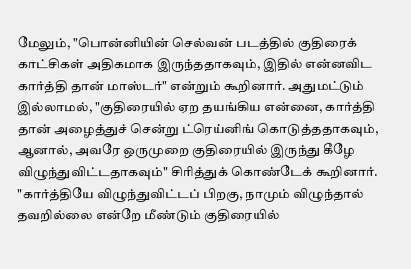மேலும், "பொன்னியின் செல்வன் படத்தில் குதிரைக் காட்சிகள் அதிகமாக இருந்ததாகவும், இதில் என்னவிட கார்த்தி தான் மாஸ்டர்" என்றும் கூறினார். அதுமட்டும் இல்லாமல், "குதிரையில் ஏற தயங்கிய என்னை, கார்த்தி தான் அழைத்துச் சென்று ட்ரெய்னிங் கொடுத்ததாகவும், ஆனால், அவரே ஒருமுறை குதிரையில் இருந்து கீழே விழுந்துவிட்டதாகவும்" சிரித்துக் கொண்டேக் கூறினார். "கார்த்தியே விழுந்துவிட்டப் பிறகு, நாமும் விழுந்தால் தவறில்லை என்றே மீண்டும் குதிரையில்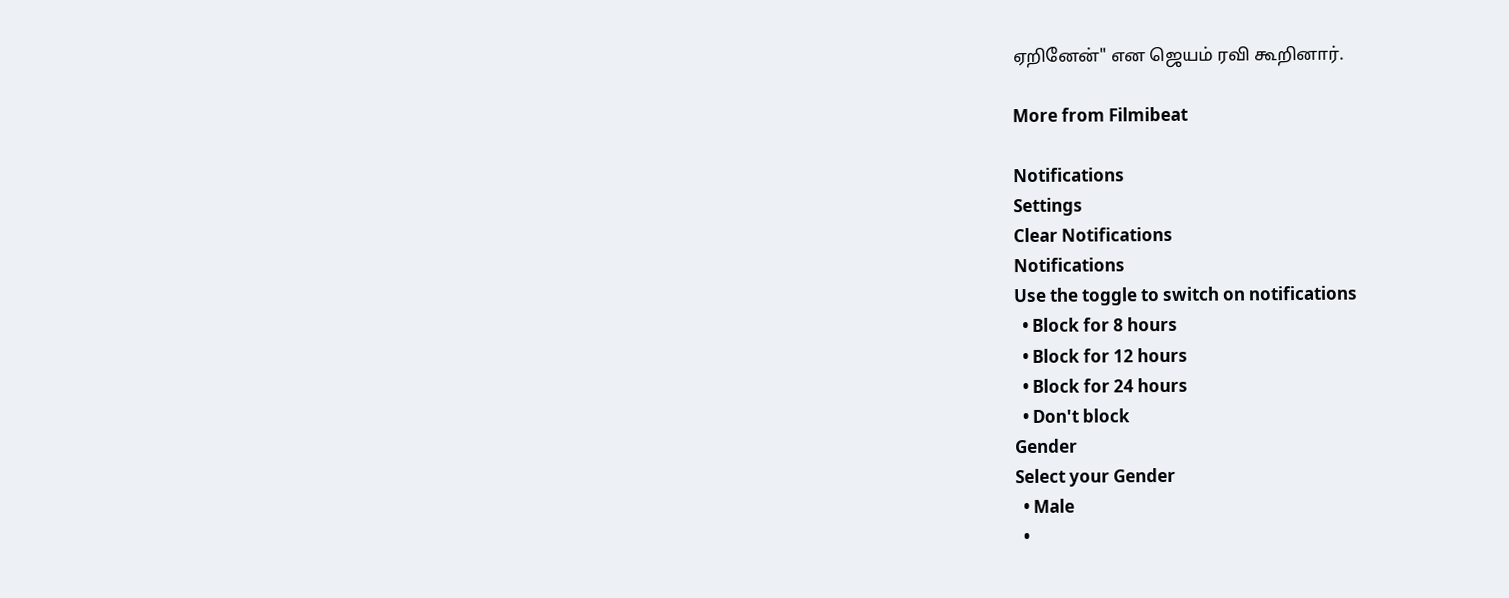ஏறினேன்" என ஜெயம் ரவி கூறினார்.

More from Filmibeat

Notifications
Settings
Clear Notifications
Notifications
Use the toggle to switch on notifications
  • Block for 8 hours
  • Block for 12 hours
  • Block for 24 hours
  • Don't block
Gender
Select your Gender
  • Male
  •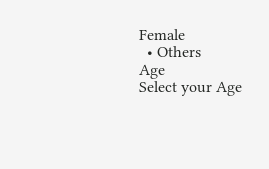Female
  • Others
Age
Select your Age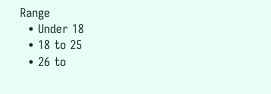Range
  • Under 18
  • 18 to 25
  • 26 to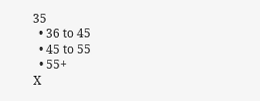35
  • 36 to 45
  • 45 to 55
  • 55+
X